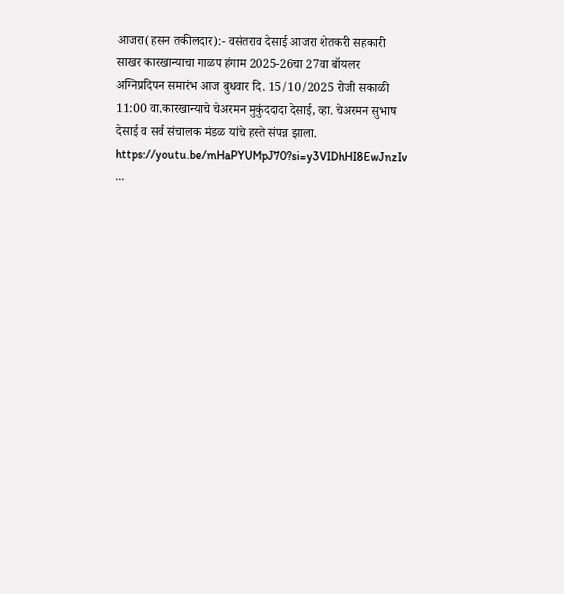आजरा(हसन तकीलदार):- वसंतराव देसाई आजरा शेतकरी सहकारी साखर कारखान्याचा गाळप हंगाम 2025-26चा 27वा बॉयलर अग्निप्रदिपन समारंभ आज बुधवार दि. 15/10/2025 रोजी सकाळी 11:00 वा.कारखान्याचे चेअरमन मुकुंददादा देसाई, व्हा. चेअरमन सुभाष देसाई व सर्व संचालक मंडळ यांचे हस्ते संपन्न झाला.
https://youtu.be/mHaPYUMpJ70?si=y3VIDhHI8EwJnzIv
...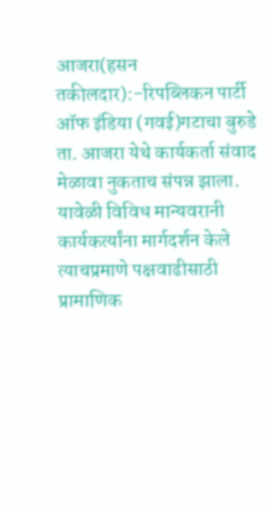आजरा(हसन तकीलदार):-रिपब्लिकन पार्टी ऑफ इंडिया (गवई)गटाचा बुरुडे ता. आजरा येथे कार्यकर्ता संवाद मेळावा नुकताच संपन्न झाला. यावेळी विविध मान्यवरानी कार्यकर्त्यांना मार्गदर्शन केले त्याचप्रमाणे पक्षवाढीसाठी प्रामाणिक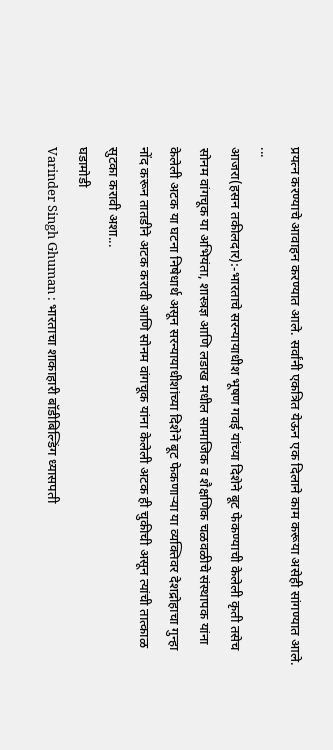प्रयत्न करण्याचे आवाहन करण्यात आले. सर्वांनी एकत्रित येऊन एक दिलाने काम करूया असेही सांगण्यात आले. ...
आजरा(हसन तकीलदार):-भारताचे सरन्यायाधीश भूषण गवई यांच्या दिशेने बूट फेकण्याची केलेली कृती तसेच सोनम वांगचूक या अभियंता, शास्त्रज्ञ आणि लडाख मधील सामाजिक व शैक्षणिक चळवळीचे संस्थापक यांना केलेली अटक या घटना निषेधार्थ असून सरन्यायाधीशांच्या दिशेने बूट फेकणाऱ्या या व्यक्तिवर देशद्रोहाचा गुन्हा नोंद करून तातडीने अटक करावी आणि सोनम वांगचूक यांना केलेली अटक ही चुकीची असून त्यांची तात्काळ सुटका करावी अशा...
घडामोडी
Varinder Singh Ghuman : भारताचा शाकाहारी बॉडीबिल्डिंग ध्यासपती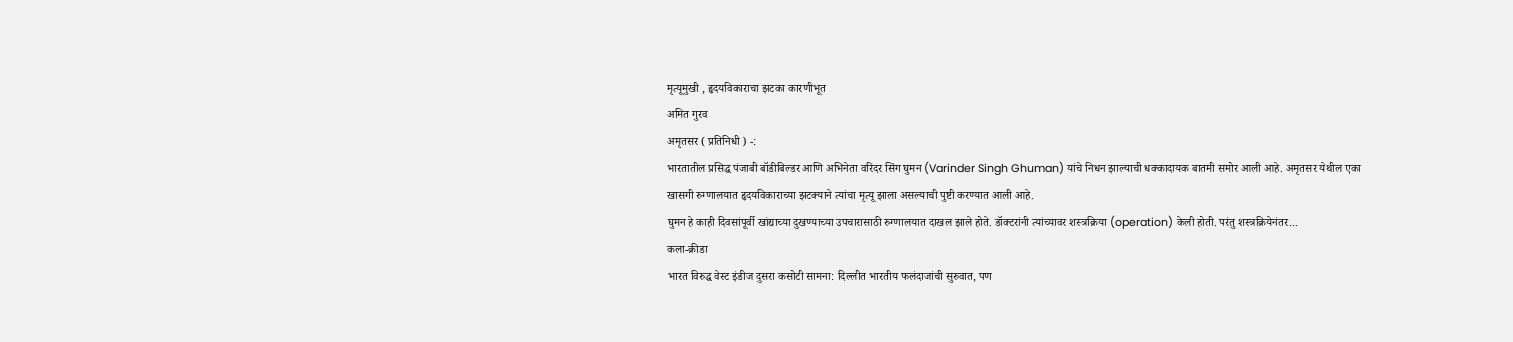मृत्यूमुखी , हृदयविकाराचा झटका कारणीभूत
अमित गुरव
अमृतसर ( प्रतिनिधी ) -:
भारतातील प्रसिद्ध पंजाबी बॉडीबिल्डर आणि अभिनेता वरिंदर सिंग घुमन (Varinder Singh Ghuman) यांचे निधन झाल्याची धक्कादायक बातमी समोर आली आहे. अमृतसर येथील एका खासगी रुग्णालयात हृदयविकाराच्या झटक्याने त्यांचा मृत्यू झाला असल्याची पुष्टी करण्यात आली आहे.
घुमन हे काही दिवसांपूर्वी खांद्याच्या दुखण्याच्या उपचारासाठी रुग्णालयात दाखल झाले होते. डॉक्टरांनी त्यांच्यावर शस्त्रक्रिया (operation) केली होती. परंतु शस्त्रक्रियेनंतर...
कला-क्रीडा
भारत विरुद्ध वेस्ट इंडीज दुसरा कसोटी सामना: दिल्लीत भारतीय फलंदाजांची सुरुवात, पण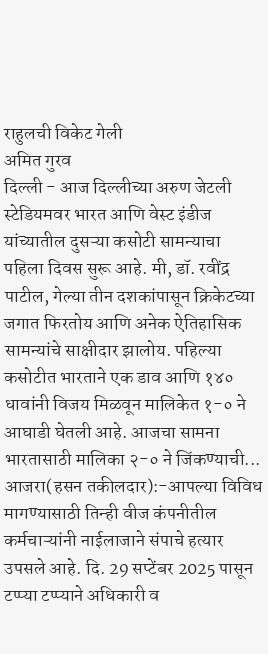राहुलची विकेट गेली
अमित गुरव
दिल्ली - आज दिल्लीच्या अरुण जेटली स्टेडियमवर भारत आणि वेस्ट इंडीज यांच्यातील दुसऱ्या कसोटी सामन्याचा पहिला दिवस सुरू आहे. मी, डॉ. रवींद्र पाटील, गेल्या तीन दशकांपासून क्रिकेटच्या जगात फिरतोय आणि अनेक ऐतिहासिक सामन्यांचे साक्षीदार झालोय. पहिल्या कसोटीत भारताने एक डाव आणि १४० धावांनी विजय मिळवून मालिकेत १-० ने आघाडी घेतली आहे. आजचा सामना भारतासाठी मालिका २-० ने जिंकण्याची...
आजरा(हसन तकीलदार):-आपल्या विविध मागण्यासाठी तिन्ही वीज कंपनीतील कर्मचाऱ्यांनी नाईलाजाने संपाचे हत्यार उपसले आहे. दि. 29 सप्टेंबर 2025 पासून टप्प्या टप्प्याने अधिकारी व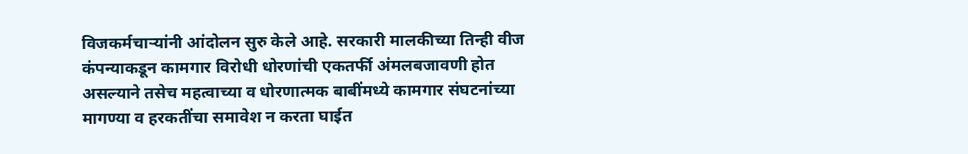विजकर्मचाऱ्यांनी आंदोलन सुरु केले आहे. सरकारी मालकीच्या तिन्ही वीज कंपन्याकडून कामगार विरोधी धोरणांची एकतर्फी अंमलबजावणी होत असल्याने तसेच महत्वाच्या व धोरणात्मक बाबींमध्ये कामगार संघटनांच्या मागण्या व हरकतींचा समावेश न करता घाईत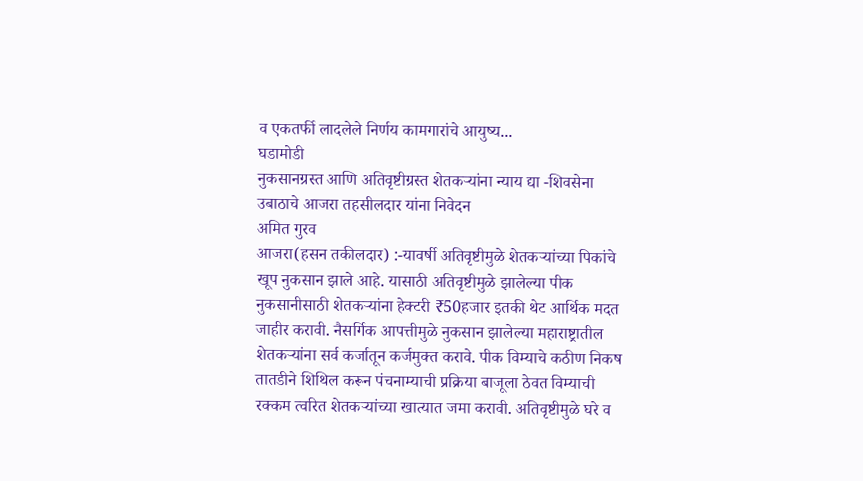व एकतर्फी लादलेले निर्णय कामगारांचे आयुष्य...
घडामोडी
नुकसानग्रस्त आणि अतिवृष्टीग्रस्त शेतकऱ्यांना न्याय द्या -शिवसेना उबाठाचे आजरा तहसीलदार यांना निवेदन
अमित गुरव
आजरा(हसन तकीलदार) :-यावर्षी अतिवृष्टीमुळे शेतकऱ्यांच्या पिकांचे खूप नुकसान झाले आहे. यासाठी अतिवृष्टीमुळे झालेल्या पीक नुकसानीसाठी शेतकऱ्यांना हेक्टरी ₹50हजार इतकी थेट आर्थिक मदत जाहीर करावी. नैसर्गिक आपत्तीमुळे नुकसान झालेल्या महाराष्ट्रातील शेतकऱ्यांना सर्व कर्जातून कर्जमुक्त करावे. पीक विम्याचे कठीण निकष तातडीने शिथिल करून पंचनाम्याची प्रक्रिया बाजूला ठेवत विम्याची रक्कम त्वरित शेतकऱ्यांच्या खात्यात जमा करावी. अतिवृष्टीमुळे घरे व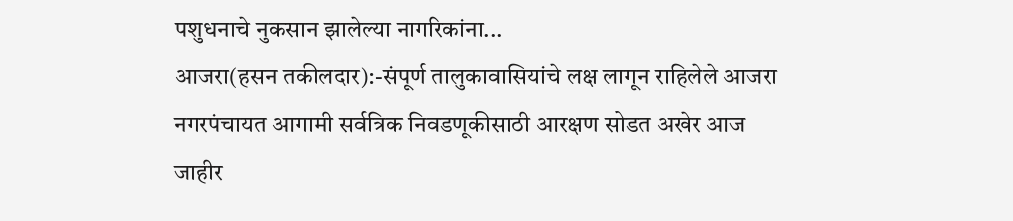पशुधनाचे नुकसान झालेल्या नागरिकांना...
आजरा(हसन तकीलदार):-संपूर्ण तालुकावासियांचे लक्ष लागून राहिलेले आजरा नगरपंचायत आगामी सर्वत्रिक निवडणूकीसाठी आरक्षण सोडत अखेर आज जाहीर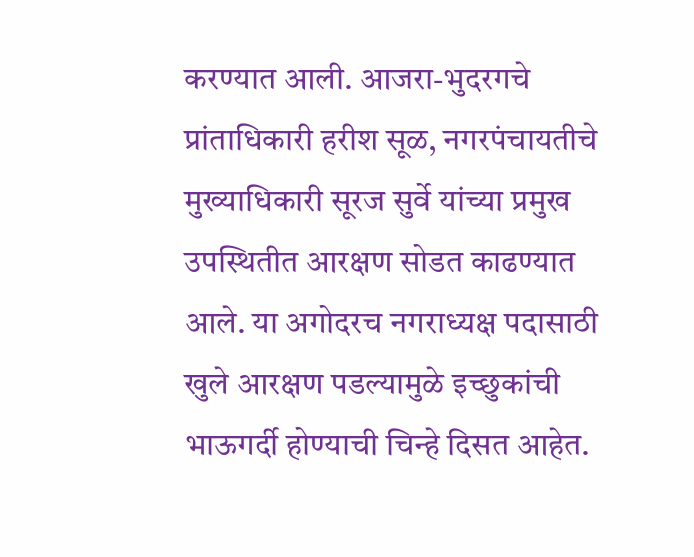करण्यात आली. आजरा-भुदरगचे प्रांताधिकारी हरीश सूळ, नगरपंचायतीचे मुख्याधिकारी सूरज सुर्वे यांच्या प्रमुख उपस्थितीत आरक्षण सोडत काढण्यात आले. या अगोदरच नगराध्यक्ष पदासाठी खुले आरक्षण पडल्यामुळे इच्छुकांची भाऊगर्दी होण्याची चिन्हे दिसत आहेत.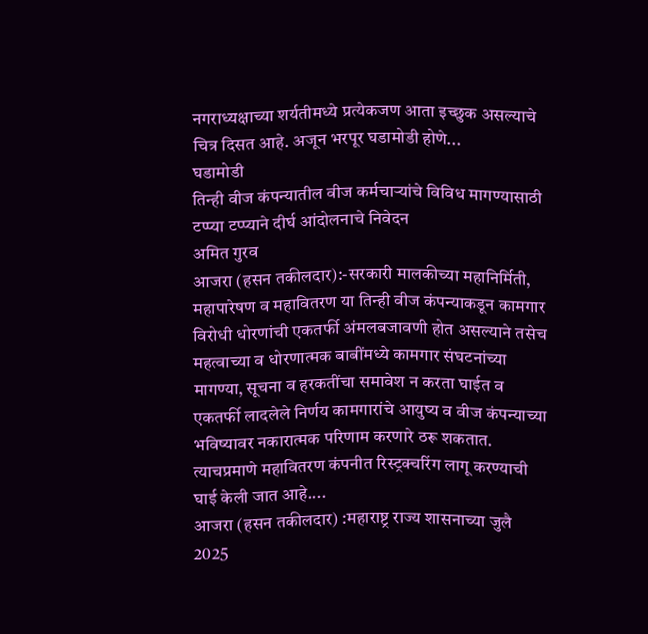नगराध्यक्षाच्या शर्यतीमध्ये प्रत्येकजण आता इच्छुक असल्याचे चित्र दिसत आहे. अजून भरपूर घडामोडी होणे...
घडामोडी
तिन्ही वीज कंपन्यातील वीज कर्मचाऱ्यांचे विविध मागण्यासाठी टप्प्या टप्प्याने दीर्घ आंदोलनाचे निवेदन
अमित गुरव
आजरा (हसन तकीलदार):-सरकारी मालकीच्या महानिर्मिती, महापारेषण व महावितरण या तिन्ही वीज कंपन्याकडून कामगार विरोधी धोरणांची एकतर्फी अंमलबजावणी होत असल्याने तसेच महत्वाच्या व धोरणात्मक बाबींमध्ये कामगार संघटनांच्या मागण्या, सूचना व हरकतींचा समावेश न करता घाईत व एकतर्फी लादलेले निर्णय कामगारांचे आयुष्य व वीज कंपन्याच्या भविष्यावर नकारात्मक परिणाम करणारे ठरू शकतात. त्याचप्रमाणे महावितरण कंपनीत रिस्ट्रक्चरिंग लागू करण्याची घाई केली जात आहे....
आजरा (हसन तकीलदार) :महाराष्ट्र राज्य शासनाच्या जुलै 2025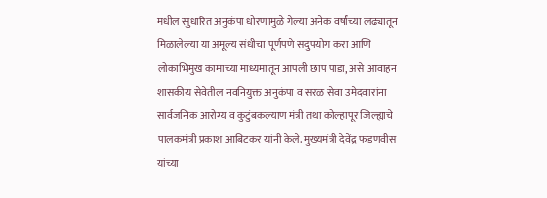मधील सुधारित अनुकंपा धोरणामुळे गेल्या अनेक वर्षांच्या लढ्यातून मिळालेल्या या अमूल्य संधीचा पूर्णपणे सदुपयोग करा आणि लोकाभिमुख कामाच्या माध्यमातून आपली छाप पाडा, असे आवाहन शासकीय सेवेतील नवनियुक्त अनुकंपा व सरळ सेवा उमेदवारांना सार्वजनिक आरोग्य व कुटुंबकल्याण मंत्री तथा कोल्हापूर जिल्ह्याचे पालकमंत्री प्रकाश आबिटकर यांनी केले. मुख्यमंत्री देवेंद्र फडणवीस यांच्या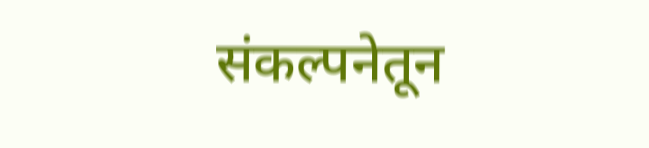संकल्पनेतून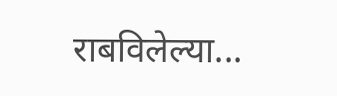राबविलेल्या...